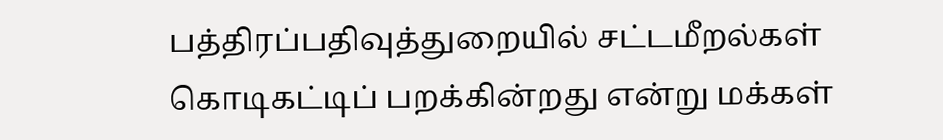பத்திரப்பதிவுத்துறையில் சட்டமீறல்கள் கொடிகட்டிப் பறக்கின்றது என்று மக்கள்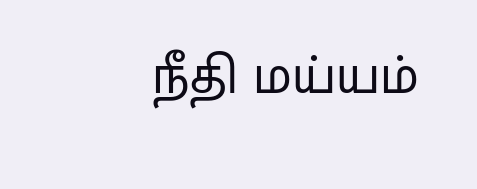நீதி மய்யம்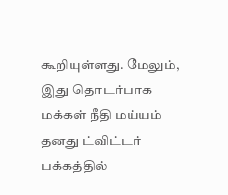கூறியுள்ளது. மேலும், இது தொடர்பாக மக்கள் நீதி மய்யம் தனது ட்விட்டர் பக்கத்தில்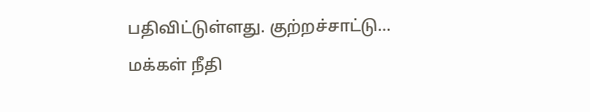பதிவிட்டுள்ளது. குற்றச்சாட்டு…
மக்கள் நீதி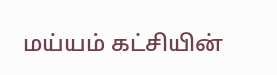மய்யம் கட்சியின்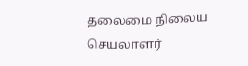தலைமை நிலைய செயலாளர்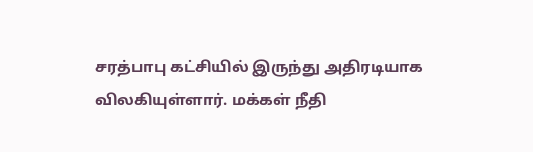சரத்பாபு கட்சியில் இருந்து அதிரடியாக விலகியுள்ளார். மக்கள் நீதி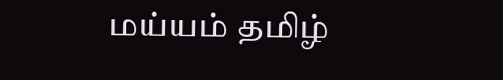மய்யம் தமிழ்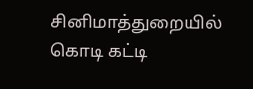சினிமாத்துறையில் கொடி கட்டி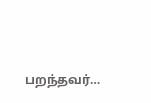பறந்தவர்…